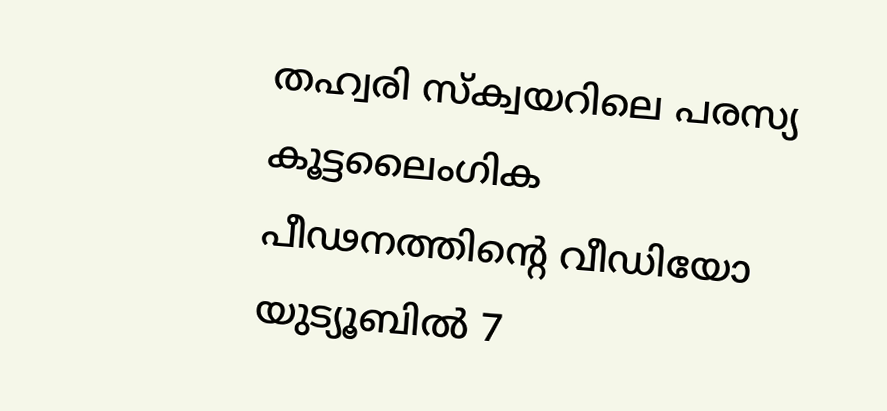തഹ്വരി സ്‌ക്വയറിലെ പരസ്യ കൂട്ടലൈംഗിക പീഢനത്തിന്റെ വീഡിയോ യുട്യൂബില്‍ 7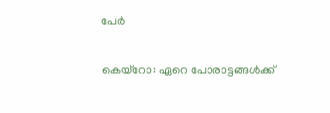പേര്‍

കെയ്‌റോ: ഏറെ പോരാട്ടങ്ങള്‍ക്ക്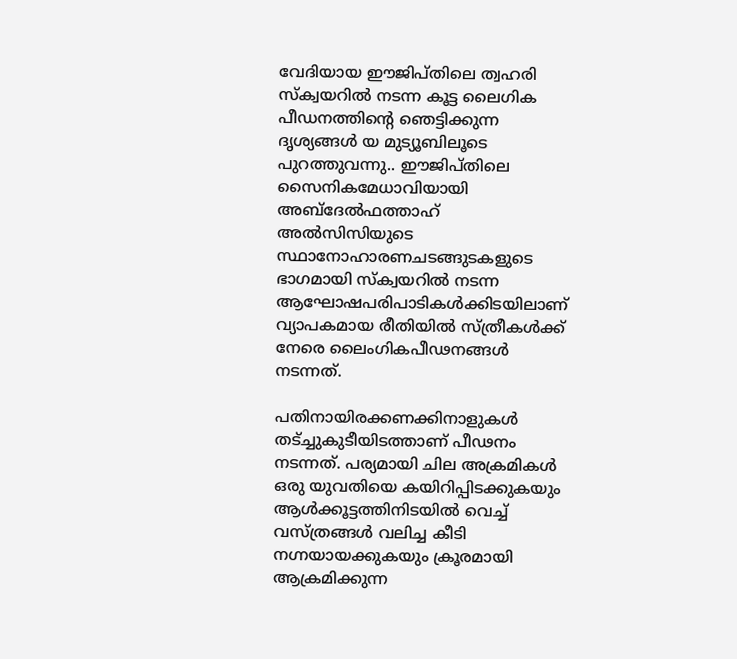വേദിയായ ഈജിപ്തിലെ ത്വഹരി സ്‌ക്വയറില്‍ നടന്ന കൂട്ട ലൈഗിക പീഡനത്തിന്റെ ഞെട്ടിക്കുന്ന ദൃശ്യങ്ങള്‍ യ മുട്യൂബിലൂടെ പുറത്തുവന്നു.. ഈജിപ്തിലെ സൈനികമേധാവിയായി അബ്ദേല്‍ഫത്താഹ് അല്‍സിസിയുടെ സ്ഥാനോഹാരണചടങ്ങുടകളുടെ ഭാഗമായി സ്‌ക്വയറില്‍ നടന്ന ആഘോഷപരിപാടികള്‍ക്കിടയിലാണ് വ്യാപകമായ രീതിയില്‍ സ്ത്രീകള്‍ക്ക് നേരെ ലൈംഗികപീഢനങ്ങള്‍ നടന്നത്.

പതിനായിരക്കണക്കിനാളുകള്‍ തട്ച്ചുകുടീയിടത്താണ് പീഢനം നടന്നത്. പര്യമായി ചില അക്രമികള്‍ ഒരു യുവതിയെ കയിറിപ്പിടക്കുകയും ആള്‍ക്കൂട്ടത്തിനിടയില്‍ വെച്ച് വസ്ത്രങ്ങള്‍ വലിച്ച കീടി നഗ്നയായക്കുകയും ക്രൂരമായി ആക്രമിക്കുന്ന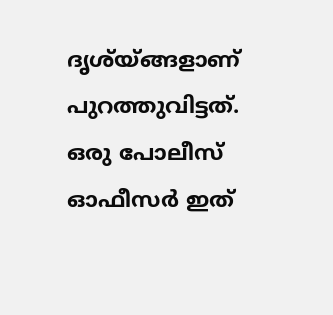ദൃശ്യ്ങ്ങളാണ് പുറത്തുവിട്ടത്. ഒരു പോലീസ് ഓഫീസര്‍ ഇത്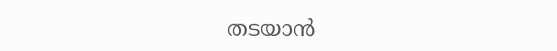തടയാന്‍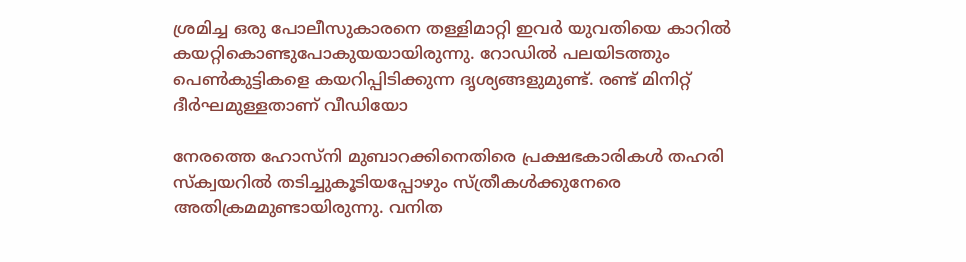ശ്രമിച്ച ഒരു പോലീസുകാരനെ തള്ളിമാറ്റി ഇവര്‍ യുവതിയെ കാറില്‍ കയറ്റികൊണ്ടുപോകുയയായിരുന്നു. റോഡില്‍ പലയിടത്തും പെണ്‍കുട്ടികളെ കയറിപ്പിടിക്കുന്ന ദൃശ്യങ്ങളുമുണ്ട്. രണ്ട് മിനിറ്റ് ദീര്‍ഘമുള്ളതാണ് വീഡിയോ

നേരത്തെ ഹോസ്‌നി മുബാറക്കിനെതിരെ പ്രക്ഷഭകാരികള്‍ തഹരി സ്‌ക്വയറില്‍ തടിച്ചുകൂടിയപ്പോഴും സ്ത്രീകള്‍ക്കുനേരെ അതിക്രമമുണ്ടായിരുന്നു. വനിത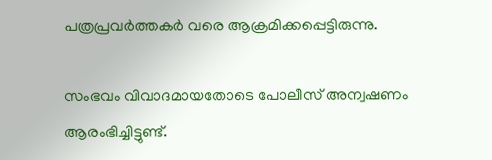പത്രപ്രവര്‍ത്തകര്‍ വരെ ആക്രമിക്കപ്പെട്ടിരുന്നു.

സംഭവം വിവാദമായതോടെ പോലീസ് അന്വഷണം ആരംഭിച്ചിട്ടുണ്ട്.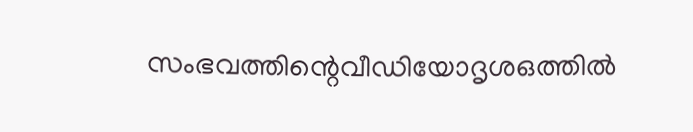സംഭവത്തിന്റെവീഡിയോദൃശഒത്തില്‍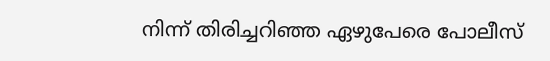നിന്ന് തിരിച്ചറിഞ്ഞ ഏഴുപേരെ പോലീസ്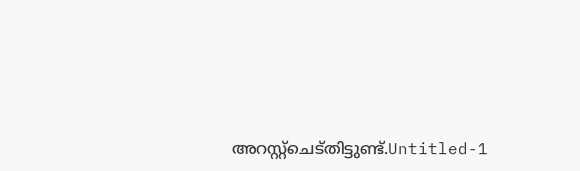അറസ്റ്റ്‌ചെട്തിട്ടുണ്ട്.Untitled-1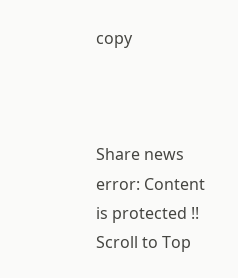copy



Share news
error: Content is protected !!
Scroll to Top